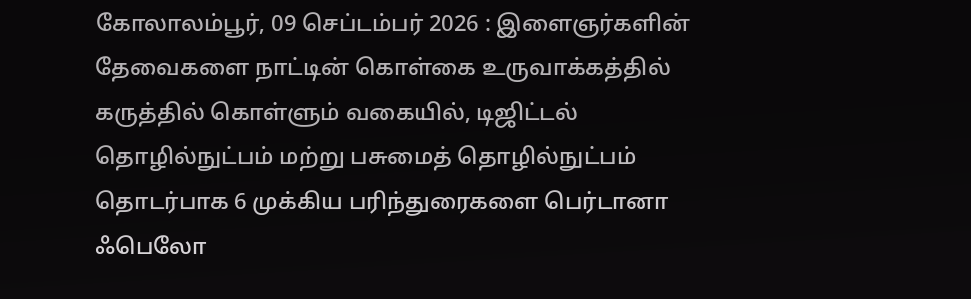கோலாலம்பூர், 09 செப்டம்பர் 2026 : இளைஞர்களின் தேவைகளை நாட்டின் கொள்கை உருவாக்கத்தில் கருத்தில் கொள்ளும் வகையில், டிஜிட்டல் தொழில்நுட்பம் மற்று பசுமைத் தொழில்நுட்பம் தொடர்பாக 6 முக்கிய பரிந்துரைகளை பெர்டானா ஃபெலோ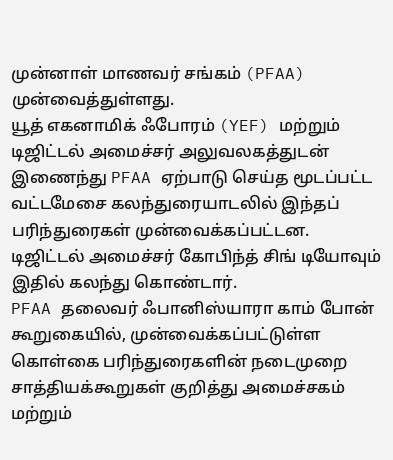முன்னாள் மாணவர் சங்கம் (PFAA) முன்வைத்துள்ளது.
யூத் எகனாமிக் ஃபோரம் (YEF) மற்றும் டிஜிட்டல் அமைச்சர் அலுவலகத்துடன் இணைந்து PFAA ஏற்பாடு செய்த மூடப்பட்ட வட்டமேசை கலந்துரையாடலில் இந்தப் பரிந்துரைகள் முன்வைக்கப்பட்டன. டிஜிட்டல் அமைச்சர் கோபிந்த் சிங் டியோவும் இதில் கலந்து கொண்டார்.
PFAA தலைவர் ஃபானிஸ்யாரா காம் போன் கூறுகையில், முன்வைக்கப்பட்டுள்ள கொள்கை பரிந்துரைகளின் நடைமுறை சாத்தியக்கூறுகள் குறித்து அமைச்சகம் மற்றும்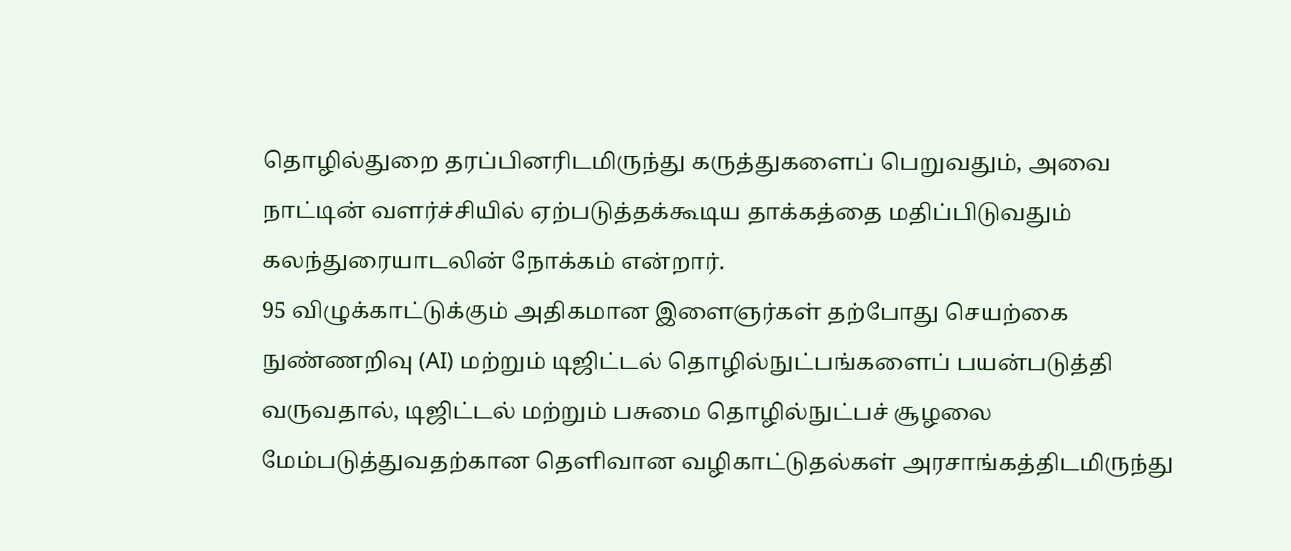தொழில்துறை தரப்பினரிடமிருந்து கருத்துகளைப் பெறுவதும், அவை நாட்டின் வளர்ச்சியில் ஏற்படுத்தக்கூடிய தாக்கத்தை மதிப்பிடுவதும் கலந்துரையாடலின் நோக்கம் என்றார்.
95 விழுக்காட்டுக்கும் அதிகமான இளைஞர்கள் தற்போது செயற்கை நுண்ணறிவு (AI) மற்றும் டிஜிட்டல் தொழில்நுட்பங்களைப் பயன்படுத்தி வருவதால், டிஜிட்டல் மற்றும் பசுமை தொழில்நுட்பச் சூழலை மேம்படுத்துவதற்கான தெளிவான வழிகாட்டுதல்கள் அரசாங்கத்திடமிருந்து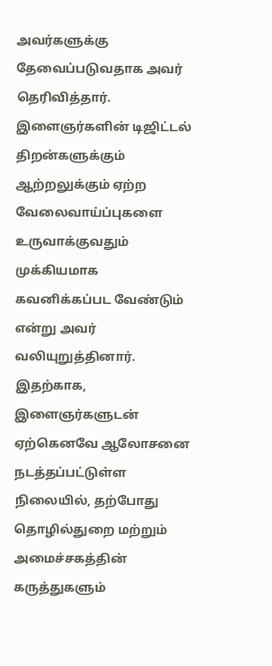அவர்களுக்கு தேவைப்படுவதாக அவர் தெரிவித்தார்.
இளைஞர்களின் டிஜிட்டல் திறன்களுக்கும் ஆற்றலுக்கும் ஏற்ற வேலைவாய்ப்புகளை உருவாக்குவதும் முக்கியமாக கவனிக்கப்பட வேண்டும் என்று அவர் வலியுறுத்தினார்.
இதற்காக, இளைஞர்களுடன் ஏற்கெனவே ஆலோசனை நடத்தப்பட்டுள்ள நிலையில், தற்போது தொழில்துறை மற்றும் அமைச்சகத்தின் கருத்துகளும்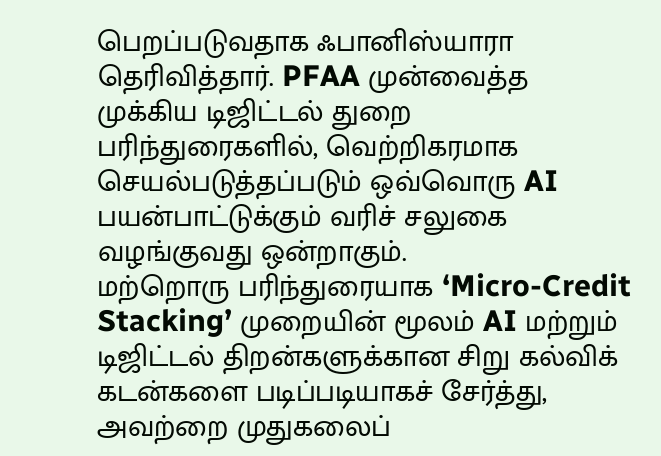பெறப்படுவதாக ஃபானிஸ்யாரா தெரிவித்தார். PFAA முன்வைத்த முக்கிய டிஜிட்டல் துறை பரிந்துரைகளில், வெற்றிகரமாக செயல்படுத்தப்படும் ஒவ்வொரு AI பயன்பாட்டுக்கும் வரிச் சலுகை வழங்குவது ஒன்றாகும்.
மற்றொரு பரிந்துரையாக ‘Micro-Credit Stacking’ முறையின் மூலம் AI மற்றும் டிஜிட்டல் திறன்களுக்கான சிறு கல்விக் கடன்களை படிப்படியாகச் சேர்த்து, அவற்றை முதுகலைப்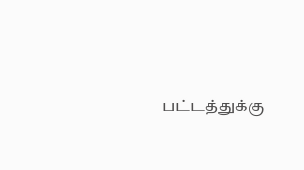பட்டத்துக்கு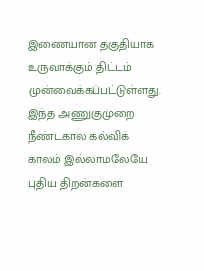இணையான தகுதியாக உருவாக்கும் திட்டம் முன்வைக்கப்பட்டுள்ளது. இந்த அணுகுமுறை நீண்டகால கல்விக் காலம் இல்லாமலேயே புதிய திறன்களை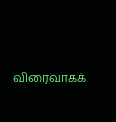விரைவாகக்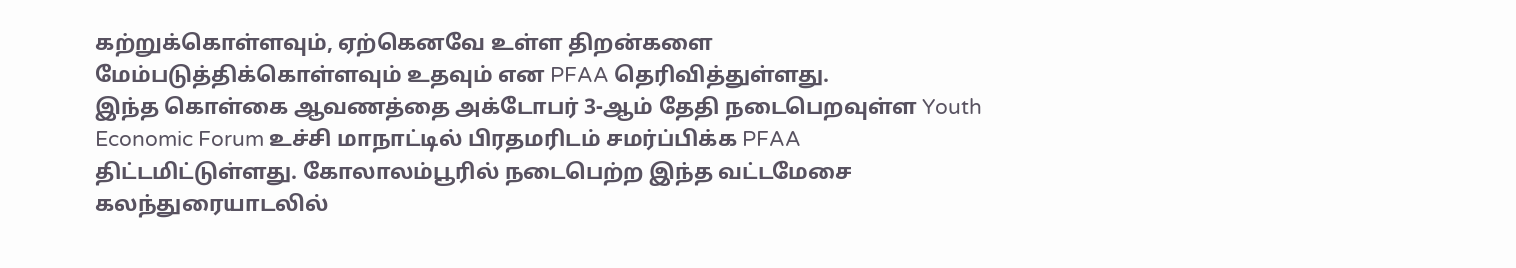கற்றுக்கொள்ளவும், ஏற்கெனவே உள்ள திறன்களை மேம்படுத்திக்கொள்ளவும் உதவும் என PFAA தெரிவித்துள்ளது.
இந்த கொள்கை ஆவணத்தை அக்டோபர் 3-ஆம் தேதி நடைபெறவுள்ள Youth Economic Forum உச்சி மாநாட்டில் பிரதமரிடம் சமர்ப்பிக்க PFAA திட்டமிட்டுள்ளது. கோலாலம்பூரில் நடைபெற்ற இந்த வட்டமேசை கலந்துரையாடலில்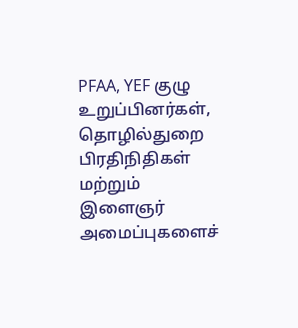PFAA, YEF குழு உறுப்பினர்கள், தொழில்துறை பிரதிநிதிகள் மற்றும் இளைஞர் அமைப்புகளைச்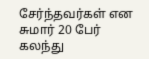சேர்ந்தவர்கள் என சுமார் 20 பேர் கலந்து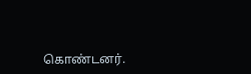கொண்டனர்.